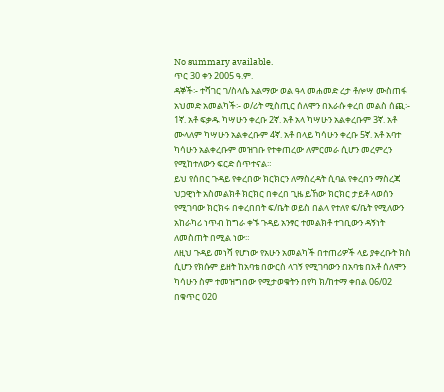No summary available.
ጥር 30 ቀን 2005 ዓ.ም.
ዳኞች፡- ተሻገር ገ/ስላሴ አልማው ወል ዓላ መሐመድ ረታ ቶሎሣ ሙስጠፋ አህመድ አመልካች፡- ወ/ሪት ሚስጢር ሰለሞን በእራሱ ቀረበ መልስ ሰጪ፡- 1ኛ. አቶ ፍቃዱ ካሣሁን ቀረቡ 2ኛ. አቶ አላ ካሣሁን አልቀረቡም 3ኛ. አቶ ሙላለም ካሣሁን አልቀረቡም 4ኛ. አቶ በላይ ካሳሁን ቀረቡ 5ኛ. አቶ አባተ ካሳሁን አልቀረቡም መዝገቡ የተቀጠረው ለምርመራ ሲሆን መረምረን የሚከተለውን ፍርድ ሰጥተናል።
ይህ የሰበር ጉዳይ የቀረበው ክርክርን ለማስረዳት ሲባል የቀረበን ማስረጃ ህጋዊነት አስመልክቶ ክርክር በቀረበ ጊዜ ይኸው ክርክር ታይቶ ላወሰን የሚገባው ክርክሩ በቀረበበት ፍ/ቤት ወይስ በልላ የተለየ ፍ/ቤት የሚለውን አከራካሪ ነጥብ ከግራ ቀኙ ጉዳይ አንፃር ተመልክቶ ተገቢውን ዳኝነት ለመስጠት በሚል ነው።
ለዚህ ጉዳይ መነሻ የሆነው የአሁን አመልካች በተጠሪዎች ላይ ያቀረቡት ክስ ሲሆን የክሱም ይዘት ከአባቴ በውርስ ላገኝ የሚገባውን በአባቴ በአቶ ሰለሞን ካሳሁን ስም ተመዝግበው የሚታወቁትን በየካ ክ/ከተማ ቀበል 06/02 በቁጥር 020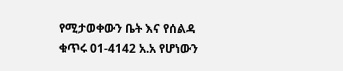የሚታወቀውን ቤት እና የሰልዳ ቁጥሩ 01-4142 አ.አ የሆነውን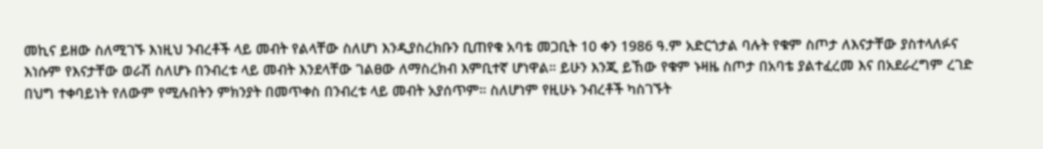መኪና ይዘው ስለሚገኙ እነዚህ ንብረቶች ላይ መብት የልላቸው ስለሆነ እንዲያስረክቡን ቢጠየቁ አባቴ መጋቢት 10 ቀን 1986 ዓ.ም አድርጎታል ባሉት የቁም ስጦታ ለእናታቸው ያስተላለፉና እነሱም የእናታቸው ወራሽ ስለሆኑ በንብረቱ ላይ መብት እንደላቸው ገልፀው ለማስረክብ እምቢተኛ ሆነዋል። ይሁን እንጂ ይኸው የቁም ኑዛዜ ስጦታ በአባቴ ያልተፈረመ እና በአደራረግም ረገድ በህግ ተቀባይነት የለውም የሚሉበትን ምክንያት በመጥቀስ በንብረቱ ላይ መብት አያሰጥም። ስለሆነም የዚሁኑ ንብረቶች ካስገኙት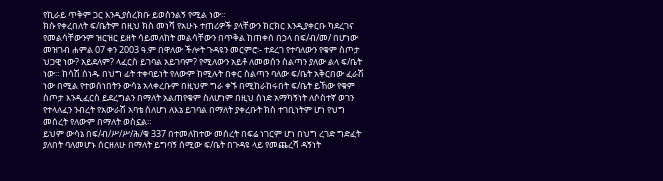የኪራይ ጥቅም ጋር እንዲያስረክቡ ይወስንልኝ የሚል ነው።
ክሱ የቀረበለት ፍ/ቤትም በዚህ ክስ መነሻ የአሁኑ ተጠሪዎች ያላቸውን ክርክር እንዲያቀርቡ ካደረገና የመልሳቸውንም ዝርዝር ይዘት ሳይመለከት መልሳቸውን በጥቅል ከጠቀሰ በኃላ በፍ/ብ/መ/ በሆነው መዝገብ ሐምል 07 ቀን 2003 ዓ.ም በዋለው ችሎት ጉዳዩን መርምሮ፡- ተደረገ የተባለውን የቁም ስጦታ ህጋዊ ነው? አይደለም? ላፈርስ ይገባል አይገባም? የሚለውን አይቶ ለመወሰን ስልጣን ያለው ልላ ፍ/ቤት ነው። ከሳሽ ሰነዱ በህግ ፊት ተቀባይነት የለውም ከሚሉት በቀር ስልጣን ባለው ፍ/ቤት አቅርበው ፈራሽ ነው በሚል የተወሰነበትን ውሳኔ አላቀረቡም በዚህም ግራ ቀኙ በሚከራከሩበት ፍ/ቤት ይኸው የቁም ስጦታ እንዲፈርስ ይደረግልን በማለት አልጠየቁም ስለሆነም በዚህ ሰነድ አማካኝነት ለሶስተኛ ወገን የተላለፈን ንብረት የአውራሽ አባቴ ስለሆነ ለእኔ ይገባል በማለት ያቀረቡት ክስ ተገቢነትም ሆነ የህግ መሰረት የለውም በማለት ወስኗል።
ይህም ውሳኔ በፍ/ብ/ሥ/ሥ/ሕ/ቁ 337 በተመለከተው መሰረት በፍሬ ነገርም ሆነ በህግ ረገድ ግድፈት ያለበት ባለመሆኑ ሰርዘለሁ በማለት ይግባኝ ሰሚው ፍ/ቤት በጉዳዩ ላይ የመጨረሻ ዳኝነት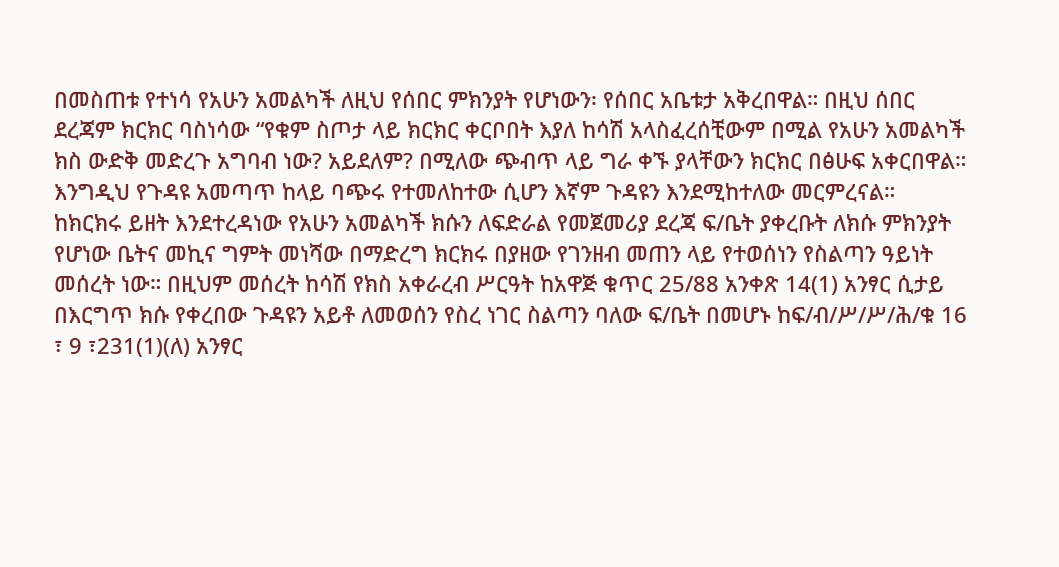በመስጠቱ የተነሳ የአሁን አመልካች ለዚህ የሰበር ምክንያት የሆነውን፡ የሰበር አቤቱታ አቅረበዋል። በዚህ ሰበር ደረጃም ክርክር ባስነሳው “የቁም ስጦታ ላይ ክርክር ቀርቦበት እያለ ከሳሽ አላስፈረሰቺውም በሚል የአሁን አመልካች ክስ ውድቅ መድረጉ አግባብ ነው? አይደለም? በሚለው ጭብጥ ላይ ግራ ቀኙ ያላቸውን ክርክር በፅሁፍ አቀርበዋል።
እንግዲህ የጉዳዩ አመጣጥ ከላይ ባጭሩ የተመለከተው ሲሆን እኛም ጉዳዩን እንደሚከተለው መርምረናል።
ከክርክሩ ይዘት እንደተረዳነው የአሁን አመልካች ክሱን ለፍድራል የመጀመሪያ ደረጃ ፍ/ቤት ያቀረቡት ለክሱ ምክንያት የሆነው ቤትና መኪና ግምት መነሻው በማድረግ ክርክሩ በያዘው የገንዘብ መጠን ላይ የተወሰነን የስልጣን ዓይነት መሰረት ነው። በዚህም መሰረት ከሳሽ የክስ አቀራረብ ሥርዓት ከአዋጅ ቁጥር 25/88 አንቀጽ 14(1) አንፃር ሲታይ በእርግጥ ክሱ የቀረበው ጉዳዩን አይቶ ለመወሰን የስረ ነገር ስልጣን ባለው ፍ/ቤት በመሆኑ ከፍ/ብ/ሥ/ሥ/ሕ/ቁ 16 ፣ 9 ፣231(1)(ለ) አንፃር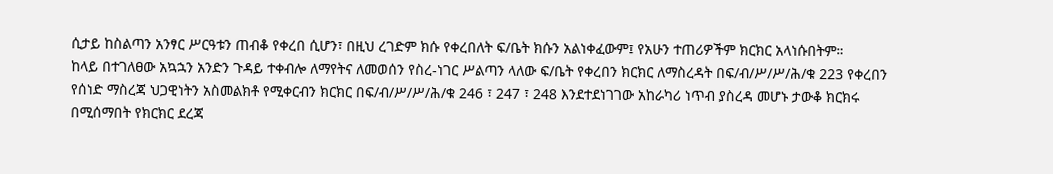ሲታይ ከስልጣን አንፃር ሥርዓቱን ጠብቆ የቀረበ ሲሆን፣ በዚህ ረገድም ክሱ የቀረበለት ፍ/ቤት ክሱን አልነቀፈውም፤ የአሁን ተጠሪዎችም ክርክር አላነሱበትም።
ከላይ በተገለፀው አኳኋን አንድን ጉዳይ ተቀብሎ ለማየትና ለመወሰን የስረ-ነገር ሥልጣን ላለው ፍ/ቤት የቀረበን ክርክር ለማስረዳት በፍ/ብ/ሥ/ሥ/ሕ/ቁ 223 የቀረበን የሰነድ ማስረጃ ህጋዊነትን አስመልክቶ የሚቀርብን ክርክር በፍ/ብ/ሥ/ሥ/ሕ/ቁ 246 ፣ 247 ፣ 248 እንደተደነገገው አከራካሪ ነጥብ ያስረዳ መሆኑ ታውቆ ክርክሩ በሚሰማበት የክርክር ደረጃ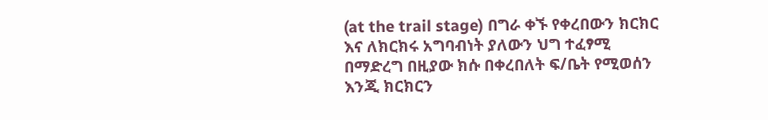(at the trail stage) በግራ ቀኙ የቀረበውን ክርክር እና ለክርክሩ አግባብነት ያለውን ህግ ተፈፃሚ በማድረግ በዚያው ክሱ በቀረበለት ፍ/ቤት የሚወሰን እንጂ ክርክርን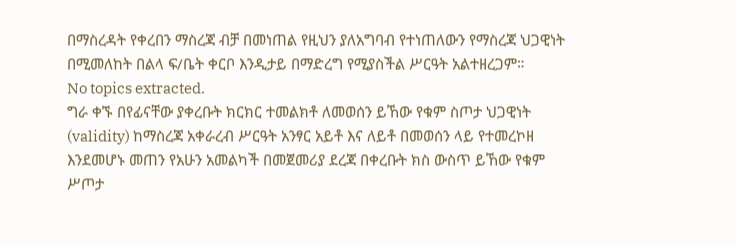በማስረዳት የቀረበን ማስረጃ ብቻ በመነጠል የዚህን ያለአግባብ የተነጠለውን የማስረጃ ህጋዊነት በሚመለከት በልላ ፍ/ቤት ቀርቦ እንዲታይ በማድረግ የሚያስችል ሥርዓት አልተዘረጋም።
No topics extracted.
ግራ ቀኙ በየፊናቸው ያቀረቡት ክርክር ተመልክቶ ለመወሰን ይኸው የቁም ስጦታ ህጋዊነት (validity) ከማስረጃ አቀራረብ ሥርዓት አንፃር አይቶ እና ለይቶ በመወሰን ላይ የተመረኮዘ እንደመሆኑ መጠን የአሁን አመልካች በመጀመሪያ ደረጃ በቀረቡት ክስ ውስጥ ይኸው የቁም ሥጦታ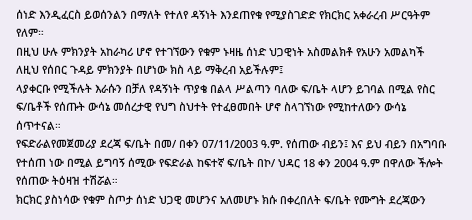ሰነድ እንዲፈርስ ይወሰንልን በማለት የተለየ ዳኝነት እንደጠየቁ የሚያስገድድ የክርክር አቀራረብ ሥርዓትም የለም።
በዚህ ሁሉ ምክንያት አከራካሪ ሆኖ የተገኘውን የቁም ኑዛዜ ሰነድ ህጋዊነት አስመልክቶ የአሁን አመልካች ለዚህ የሰበር ጉዳይ ምክንያት በሆነው ክስ ላይ ማቅረብ አይችሉም፤
ላያቀርቡ የሚችሉት እራሱን በቻለ የዳኝነት ጥያቄ በልላ ሥልጣን ባለው ፍ/ቤት ላሆን ይገባል በሚል የስር ፍ/ቤቶች የሰጡት ውሳኔ መሰረታዊ የህግ ስህተት የተፈፀመበት ሆኖ ስላገኘነው የሚከተለውን ውሳኔ ሰጥተናል።
የፍድራልየመጀመሪያ ደረጃ ፍ/ቤት በመ/ በቀን 07/11/2003 ዓ.ም. የሰጠው ብይን፤ እና ይህ ብይን በአግባቡ የተሰጠ ነው በሚል ይግባኝ ሰሚው የፍድራል ከፍተኛ ፍ/ቤት በኮ/ ህዳር 18 ቀን 2004 ዓ.ም በዋለው ችሎት የሰጠው ትዕዛዝ ተሽሯል።
ክርክር ያስነሳው የቁም ስጦታ ሰነድ ህጋዊ መሆንና አለመሆኑ ክሱ በቀረበለት ፍ/ቤት የሙግት ደረጃውን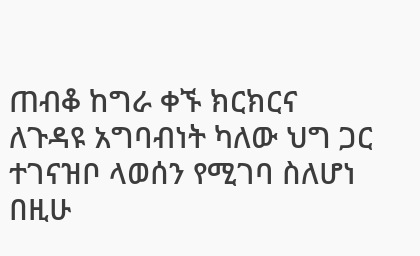ጠብቆ ከግራ ቀኙ ክርክርና ለጉዳዩ አግባብነት ካለው ህግ ጋር ተገናዝቦ ላወሰን የሚገባ ስለሆነ በዚሁ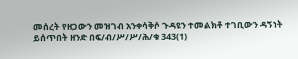መሰረት የዘጋውን መዝገብ አንቀሳቅሶ ጉዳዩን ተመልክቶ ተገቢውን ዳኝነት ይሰጥበት ዘንድ በፍ/ብ/ሥ/ሥ/ሕ/ቁ 343(1)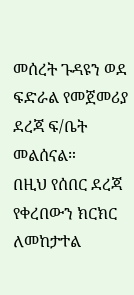መሰረት ጉዳዩን ወደ ፍድራል የመጀመሪያ ደረጃ ፍ/ቤት መልሰናል።
በዚህ የሰበር ደረጃ የቀረበውን ክርክር ለመከታተል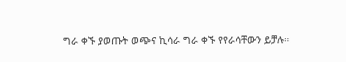ግራ ቀኙ ያወጡት ወጭና ኪሳራ ግራ ቀኙ የየራሳቸውን ይቻሉ።